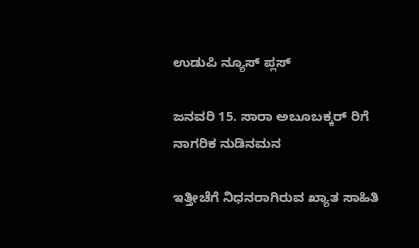ಉಡುಪಿ ನ್ಯೂಸ್ ಪ್ಲಸ್

ಜನವರಿ 15. ಸಾರಾ ಅಬೂಬಕ್ಕರ್ ರಿಗೆ ನಾಗರಿಕ ನುಡಿ‌ನಮನ

ಇತ್ತೀಚೆಗೆ ನಿಧನರಾಗಿರುವ ಖ್ಯಾತ ಸಾಹಿತಿ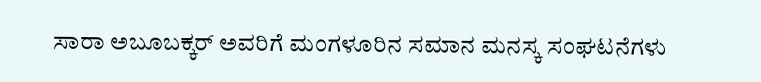ಸಾರಾ ಅಬೂಬಕ್ಕರ್ ಅವರಿಗೆ ಮಂಗಳೂರಿನ ಸಮಾನ ಮನಸ್ಕ ಸಂಘಟನೆಗಳು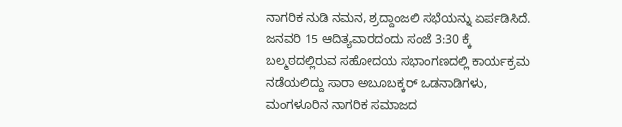ನಾಗರಿಕ ನುಡಿ ನಮನ, ಶ್ರದ್ದಾಂಜಲಿ ಸಭೆಯನ್ನು ಏರ್ಪಡಿಸಿದೆ. ಜನವರಿ 15 ಆದಿತ್ಯವಾರದಂದು ಸಂಜೆ 3:30 ಕ್ಕೆ ಬಲ್ಮಠದಲ್ಲಿರುವ ಸಹೋದಯ ಸಭಾಂಗಣದಲ್ಲಿ ಕಾರ್ಯಕ್ರಮ ನಡೆಯಲಿದ್ದು ಸಾರಾ ಅಬೂಬಕ್ಕರ್ ಒಡನಾಡಿಗಳು, ಮಂಗಳೂರಿನ ನಾಗರಿಕ ಸಮಾಜದ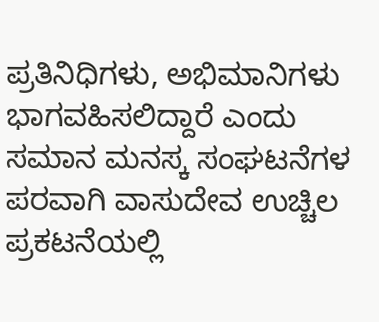ಪ್ರತಿನಿಧಿಗಳು, ಅಭಿಮಾನಿಗಳು ಭಾಗವಹಿಸಲಿದ್ದಾರೆ ಎಂದು ಸಮಾನ ಮನಸ್ಕ ಸಂಘಟನೆಗಳ ಪರವಾಗಿ ವಾಸುದೇವ ಉಚ್ಚಿಲ ಪ್ರಕಟ‌ನೆಯಲ್ಲಿ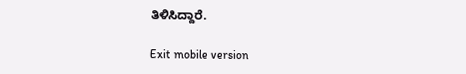ತಿಳಿಸಿದ್ದಾರೆ.

Exit mobile version